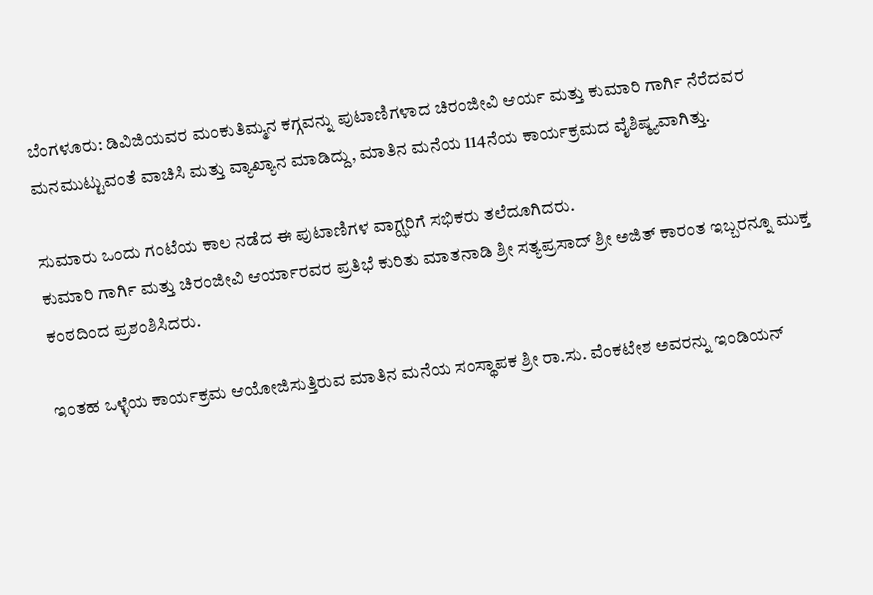ಬೆಂಗಳೂರು: ಡಿವಿಜಿಯವರ ಮಂಕುತಿಮ್ಮನ ಕಗ್ಗವನ್ನು ಪುಟಾಣಿಗಳಾದ ಚಿರಂಜೀವಿ ಆರ್ಯ ಮತ್ತು ಕುಮಾರಿ ಗಾರ್ಗಿ ನೆರೆದವರ ಮನಮುಟ್ಟುವಂತೆ ವಾಚಿಸಿ ಮತ್ತು ವ್ಯಾಖ್ಯಾನ ಮಾಡಿದ್ದು, ಮಾತಿನ ಮನೆಯ 114ನೆಯ ಕಾರ್ಯಕ್ರಮದ ವೈಶಿಷ್ಠ್ಯವಾಗಿತ್ತು.

ಸುಮಾರು ಒಂದು ಗಂಟೆಯ ಕಾಲ ನಡೆದ ಈ ಪುಟಾಣಿಗಳ ವಾಗ್ಝರಿಗೆ ಸಭಿಕರು ತಲೆದೂಗಿದರು.
ಕುಮಾರಿ ಗಾರ್ಗಿ ಮತ್ತು ಚಿರಂಜೀವಿ ಆರ್ಯಾರವರ ಪ್ರತಿಭೆ ಕುರಿತು ಮಾತನಾಡಿ ಶ್ರೀ ಸತ್ಯಪ್ರಸಾದ್ ಶ್ರೀ ಅಜಿತ್ ಕಾರಂತ ಇಬ್ಬರನ್ನೂ ಮುಕ್ತ ಕಂಠದಿಂದ ಪ್ರಶಂಶಿಸಿದರು.

ಇಂತಹ ಒಳ್ಳೆಯ ಕಾರ್ಯಕ್ರಮ ಆಯೋಜಿಸುತ್ತಿರುವ ಮಾತಿನ ಮನೆಯ ಸಂಸ್ಥಾಪಕ ಶ್ರೀ ರಾ.ಸು. ವೆಂಕಟೇಶ ಅವರನ್ನು ಇಂಡಿಯನ್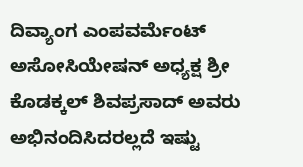ದಿವ್ಯಾಂಗ ಎಂಪವರ್ಮೆಂಟ್ ಅಸೋಸಿಯೇಷನ್ ಅಧ್ಯಕ್ಷ ಶ್ರೀ ಕೊಡಕ್ಕಲ್ ಶಿವಪ್ರಸಾದ್ ಅವರು ಅಭಿನಂದಿಸಿದರಲ್ಲದೆ ಇಷ್ಟು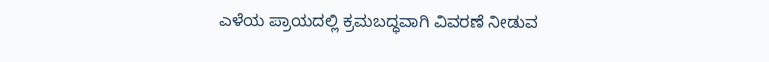ಎಳೆಯ ಪ್ರಾಯದಲ್ಲಿ ಕ್ರಮಬದ್ಧವಾಗಿ ವಿವರಣೆ ನೀಡುವ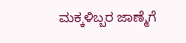ಮಕ್ಕಳಿಬ್ಬರ ಜಾಣ್ಮೆಗೆ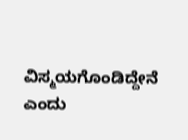ವಿಸ್ಮಯಗೊಂಡಿದ್ದೇನೆ ಎಂದು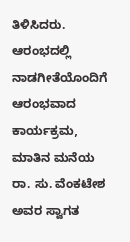ತಿಳಿಸಿದರು.
ಆರಂಭದಲ್ಲಿ ನಾಡಗೀತೆಯೊಂದಿಗೆ ಆರಂಭವಾದ ಕಾರ್ಯಕ್ರಮ, ಮಾತಿನ ಮನೆಯ ರಾ. ಸು. ವೆಂಕಟೇಶ ಅವರ ಸ್ವಾಗತ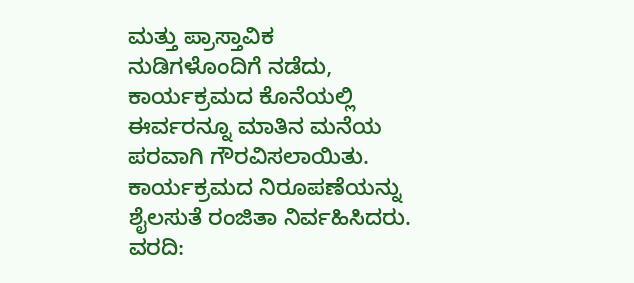ಮತ್ತು ಪ್ರಾಸ್ತಾವಿಕ ನುಡಿಗಳೊಂದಿಗೆ ನಡೆದು, ಕಾರ್ಯಕ್ರಮದ ಕೊನೆಯಲ್ಲಿ ಈರ್ವರನ್ನೂ ಮಾತಿನ ಮನೆಯ ಪರವಾಗಿ ಗೌರವಿಸಲಾಯಿತು.
ಕಾರ್ಯಕ್ರಮದ ನಿರೂಪಣೆಯನ್ನು ಶೈಲಸುತೆ ರಂಜಿತಾ ನಿರ್ವಹಿಸಿದರು.
ವರದಿ: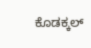ಕೊಡಕ್ಕಲ್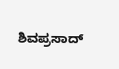ಶಿವಪ್ರಸಾದ್